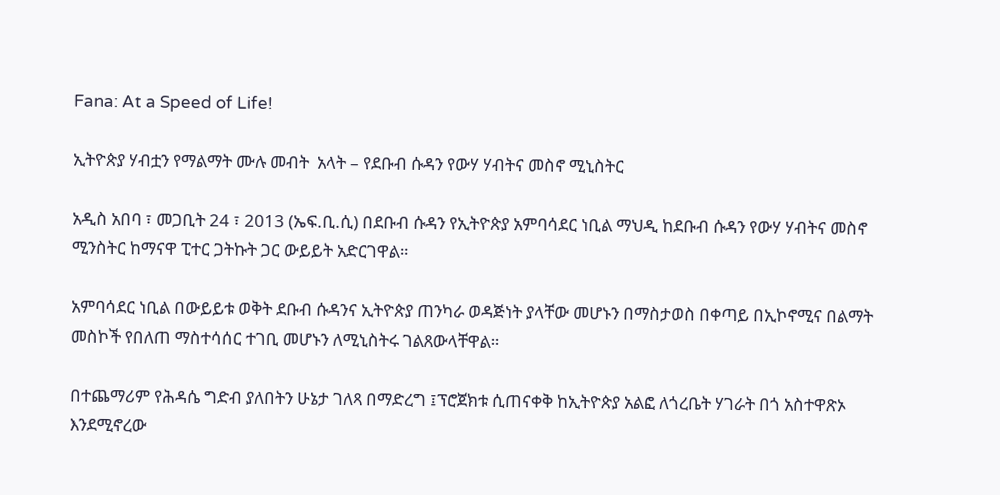Fana: At a Speed of Life!

ኢትዮጵያ ሃብቷን የማልማት ሙሉ መብት  አላት – የደቡብ ሱዳን የውሃ ሃብትና መስኖ ሚኒስትር

አዲስ አበባ ፣ መጋቢት 24 ፣ 2013 (ኤፍ.ቢ.ሲ) በደቡብ ሱዳን የኢትዮጵያ አምባሳደር ነቢል ማህዲ ከደቡብ ሱዳን የውሃ ሃብትና መስኖ ሚንስትር ከማናዋ ፒተር ጋትኩት ጋር ውይይት አድርገዋል።

አምባሳደር ነቢል በውይይቱ ወቅት ደቡብ ሱዳንና ኢትዮጵያ ጠንካራ ወዳጅነት ያላቸው መሆኑን በማስታወስ በቀጣይ በኢኮኖሚና በልማት መስኮች የበለጠ ማስተሳሰር ተገቢ መሆኑን ለሚኒስትሩ ገልጸውላቸዋል።

በተጨማሪም የሕዳሴ ግድብ ያለበትን ሁኔታ ገለጻ በማድረግ ፤ፕሮጀክቱ ሲጠናቀቅ ከኢትዮጵያ አልፎ ለጎረቤት ሃገራት በጎ አስተዋጽኦ እንደሚኖረው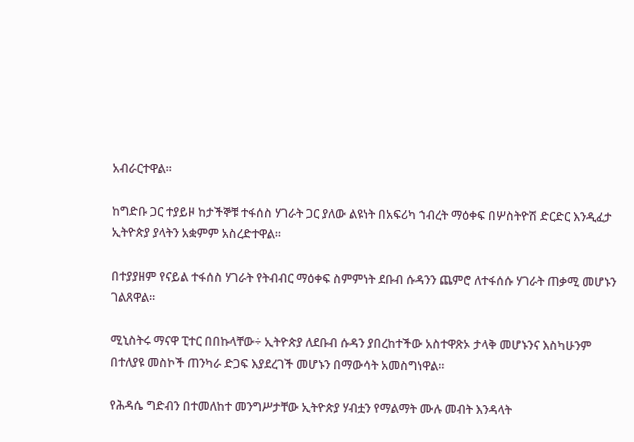አብራርተዋል።

ከግድቡ ጋር ተያይዞ ከታችኞቹ ተፋሰስ ሃገራት ጋር ያለው ልዩነት በአፍሪካ ኀብረት ማዕቀፍ በሦስትዮሽ ድርድር እንዲፈታ ኢትዮጵያ ያላትን አቋምም አስረድተዋል።

በተያያዘም የናይል ተፋሰስ ሃገራት የትብብር ማዕቀፍ ስምምነት ደቡብ ሱዳንን ጨምሮ ለተፋሰሱ ሃገራት ጠቃሚ መሆኑን ገልጸዋል።

ሚኒስትሩ ማናዋ ፒተር በበኩላቸው÷ ኢትዮጵያ ለደቡብ ሱዳን ያበረከተችው አስተዋጽኦ ታላቅ መሆኑንና እስካሁንም በተለያዩ መስኮች ጠንካራ ድጋፍ እያደረገች መሆኑን በማውሳት አመስግነዋል።

የሕዳሴ ግድብን በተመለከተ መንግሥታቸው ኢትዮጵያ ሃብቷን የማልማት ሙሉ መብት እንዳላት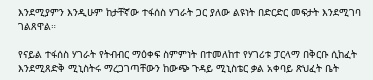እንደሚያምን እንዲሁም ከታቸኛው ተፋሰስ ሃገራት ጋር ያለው ልዩነት በድርድር መፍታት እንደሚገባ ገልጸዋል።

የናይል ተፋሰስ ሃገራት የትብብር ማዕቀፍ ስምምነት በተመለከተ የሃገሪቱ ፓርላማ በቅርቡ ሲከፈት እንደሚጸድቅ ሚኒስትሩ ማረጋገጣቸውን ከውጭ ጉዳይ ሚኒስቴር ቃል አቀባይ ጽህፈት ቤት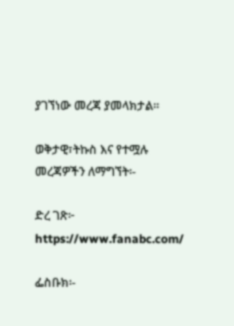ያገኘነው መረጃ ያመላክታል።

ወቅታዊ፣ትኩስ እና የተሟሉ መረጃዎችን ለማግኘት፡-

ድረ ገጽ፦ https://www.fanabc.com/

ፌስቡክ፡-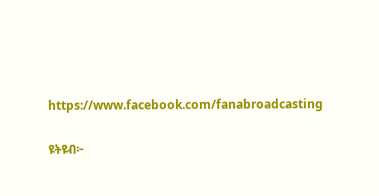https://www.facebook.com/fanabroadcasting

ዩትዩብ፦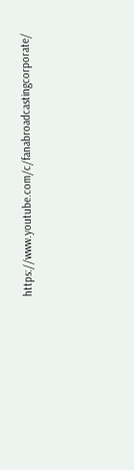https://www.youtube.com/c/fanabroadcastingcorporate/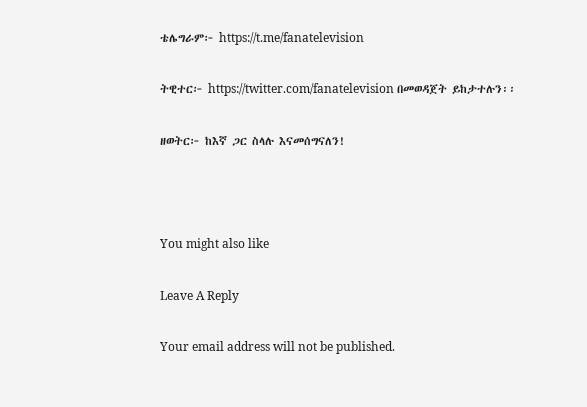ቴሌግራም፦ https://t.me/fanatelevision

ትዊተር፦ https://twitter.com/fanatelevision በመወዳጀት ይከታተሉን፡፡

ዘወትር፦ ከእኛ ጋር ስላሉ እናመሰግናለን!



You might also like

Leave A Reply

Your email address will not be published.